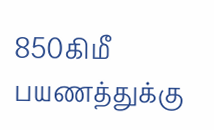850கிமீ பயணத்துக்கு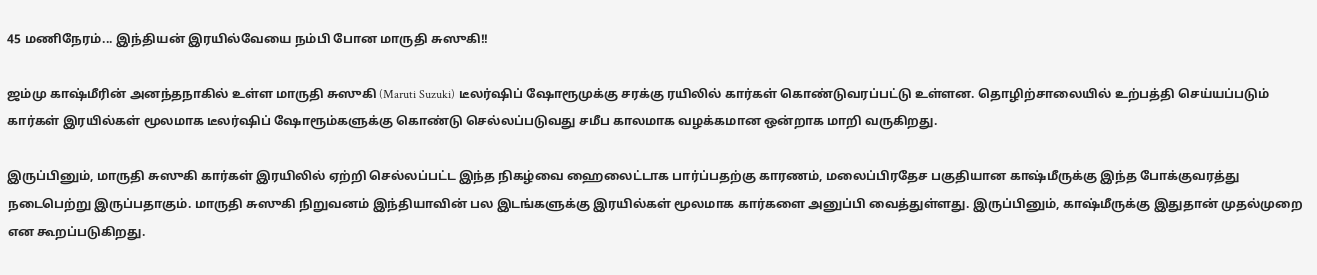45 மணிநேரம்... இந்தியன் இரயில்வேயை நம்பி போன மாருதி சுஸுகி!!

ஜம்மு காஷ்மீரின் அனந்தநாகில் உள்ள மாருதி சுஸுகி (Maruti Suzuki) டீலர்ஷிப் ஷோரூமுக்கு சரக்கு ரயிலில் கார்கள் கொண்டுவரப்பட்டு உள்ளன. தொழிற்சாலையில் உற்பத்தி செய்யப்படும் கார்கள் இரயில்கள் மூலமாக டீலர்ஷிப் ஷோரூம்களுக்கு கொண்டு செல்லப்படுவது சமீப காலமாக வழக்கமான ஒன்றாக மாறி வருகிறது.

இருப்பினும், மாருதி சுஸுகி கார்கள் இரயிலில் ஏற்றி செல்லப்பட்ட இந்த நிகழ்வை ஹைலைட்டாக பார்ப்பதற்கு காரணம், மலைப்பிரதேச பகுதியான காஷ்மீருக்கு இந்த போக்குவரத்து நடைபெற்று இருப்பதாகும். மாருதி சுஸுகி நிறுவனம் இந்தியாவின் பல இடங்களுக்கு இரயில்கள் மூலமாக கார்களை அனுப்பி வைத்துள்ளது. இருப்பினும், காஷ்மீருக்கு இதுதான் முதல்முறை என கூறப்படுகிறது.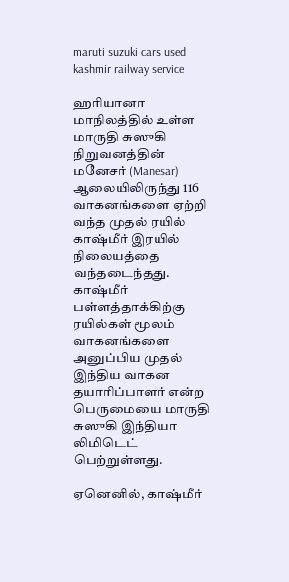maruti suzuki cars used kashmir railway service

ஹரியானா மாநிலத்தில் உள்ள மாருதி சுஸுகி நிறுவனத்தின் மனேசர் (Manesar) ஆலையிலிருந்து 116 வாகனங்களை ஏற்றி வந்த முதல் ரயில் காஷ்மீர் இரயில் நிலையத்தை வந்தடைந்தது. காஷ்மீர் பள்ளத்தாக்கிற்கு ரயில்கள் மூலம் வாகனங்களை அனுப்பிய முதல் இந்திய வாகன தயாரிப்பாளர் என்ற பெருமையை மாருதி சுஸுகி இந்தியா லிமிடெட் பெற்றுள்ளது.

ஏனெனில், காஷ்மீர்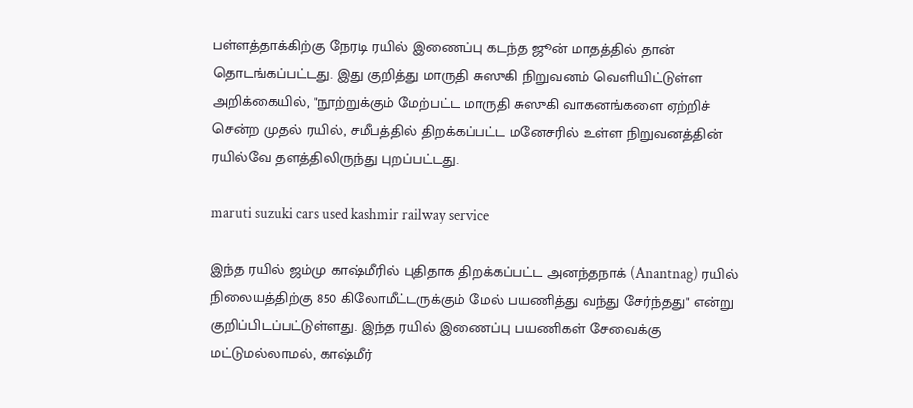பள்ளத்தாக்கிற்கு நேரடி ரயில் இணைப்பு கடந்த ஜூன் மாதத்தில் தான் தொடங்கப்பட்டது. இது குறித்து மாருதி சுஸுகி நிறுவனம் வெளியிட்டுள்ள அறிக்கையில், "நூற்றுக்கும் மேற்பட்ட மாருதி சுஸுகி வாகனங்களை ஏற்றிச் சென்ற முதல் ரயில், சமீபத்தில் திறக்கப்பட்ட மனேசரில் உள்ள நிறுவனத்தின் ரயில்வே தளத்திலிருந்து புறப்பட்டது.

maruti suzuki cars used kashmir railway service

இந்த ரயில் ஜம்மு காஷ்மீரில் புதிதாக திறக்கப்பட்ட அனந்தநாக் (Anantnag) ரயில் நிலையத்திற்கு 850 கிலோமீட்டருக்கும் மேல் பயணித்து வந்து சேர்ந்தது" என்று குறிப்பிடப்பட்டுள்ளது. இந்த ரயில் இணைப்பு பயணிகள் சேவைக்கு மட்டுமல்லாமல், காஷ்மீர்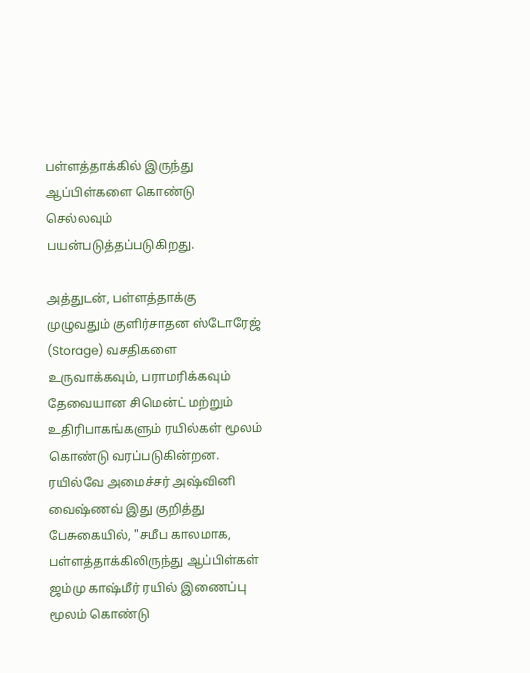பள்ளத்தாக்கில் இருந்து ஆப்பிள்களை கொண்டு செல்லவும் பயன்படுத்தப்படுகிறது.

அத்துடன், பள்ளத்தாக்கு முழுவதும் குளிர்சாதன ஸ்டோரேஜ் (Storage) வசதிகளை உருவாக்கவும், பராமரிக்கவும் தேவையான சிமென்ட் மற்றும் உதிரிபாகங்களும் ரயில்கள் மூலம் கொண்டு வரப்படுகின்றன. ரயில்வே அமைச்சர் அஷ்வினி வைஷ்ணவ் இது குறித்து பேசுகையில், "சமீப காலமாக, பள்ளத்தாக்கிலிருந்து ஆப்பிள்கள் ஜம்மு காஷ்மீர் ரயில் இணைப்பு மூலம் கொண்டு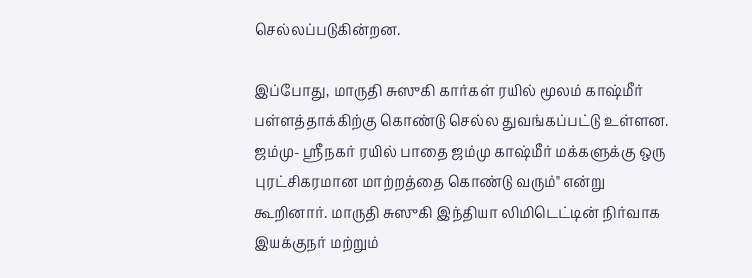செல்லப்படுகின்றன.

இப்போது, மாருதி சுஸுகி கார்கள் ரயில் மூலம் காஷ்மீர் பள்ளத்தாக்கிற்கு கொண்டு செல்ல துவங்கப்பட்டு உள்ளன. ஜம்மு- ஸ்ரீநகர் ரயில் பாதை ஜம்மு காஷ்மீர் மக்களுக்கு ஒரு புரட்சிகரமான மாற்றத்தை கொண்டு வரும்" என்று கூறினார். மாருதி சுஸுகி இந்தியா லிமிடெட்டின் நிர்வாக இயக்குநர் மற்றும்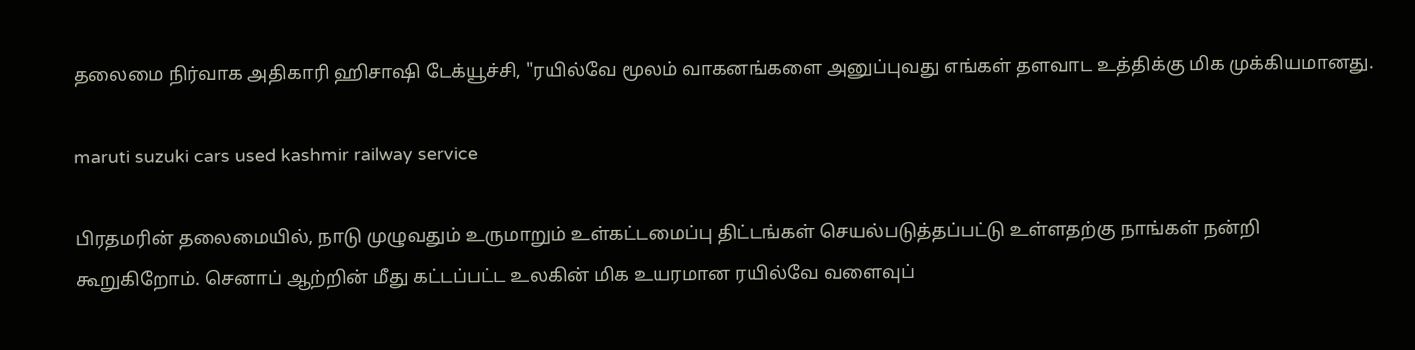தலைமை நிர்வாக அதிகாரி ஹிசாஷி டேக்யூச்சி, "ரயில்வே மூலம் வாகனங்களை அனுப்புவது எங்கள் தளவாட உத்திக்கு மிக முக்கியமானது.

maruti suzuki cars used kashmir railway service

பிரதமரின் தலைமையில், நாடு முழுவதும் உருமாறும் உள்கட்டமைப்பு திட்டங்கள் செயல்படுத்தப்பட்டு உள்ளதற்கு நாங்கள் நன்றி கூறுகிறோம். செனாப் ஆற்றின் மீது கட்டப்பட்ட உலகின் மிக உயரமான ரயில்வே வளைவுப்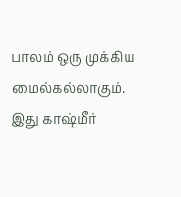பாலம் ஒரு முக்கிய மைல்கல்லாகும். இது காஷ்மீர்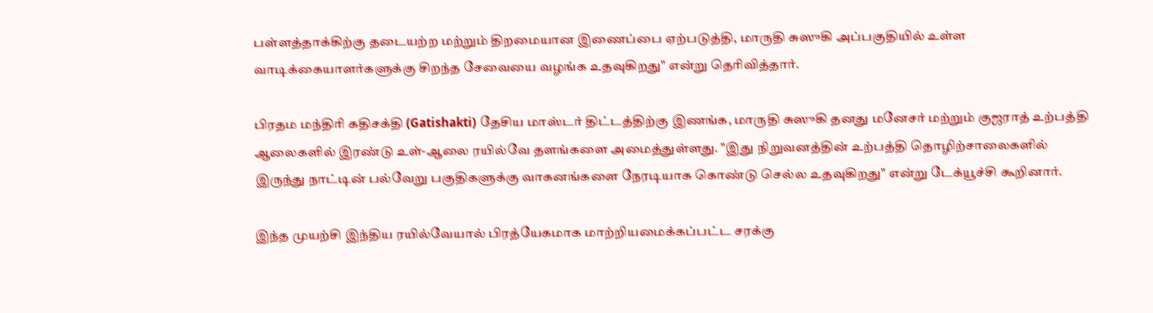பள்ளத்தாக்கிற்கு தடையற்ற மற்றும் திறமையான இணைப்பை ஏற்படுத்தி, மாருதி சுஸுகி அப்பகுதியில் உள்ள வாடிக்கையாளர்களுக்கு சிறந்த சேவையை வழங்க உதவுகிறது" என்று தெரிவித்தார்.

பிரதம மந்திரி கதிசக்தி (Gatishakti) தேசிய மாஸ்டர் திட்டத்திற்கு இணங்க, மாருதி சுஸுகி தனது மனேசர் மற்றும் குஜராத் உற்பத்தி ஆலைகளில் இரண்டு உள்-ஆலை ரயில்வே தளங்களை அமைத்துள்ளது. "இது நிறுவனத்தின் உற்பத்தி தொழிற்சாலைகளில் இருந்து நாட்டின் பல்வேறு பகுதிகளுக்கு வாகனங்களை நேரடியாக கொண்டு செல்ல உதவுகிறது" என்று டேக்யூச்சி கூறினார்.

இந்த முயற்சி இந்திய ரயில்வேயால் பிரத்யேகமாக மாற்றியமைக்கப்பட்ட சரக்கு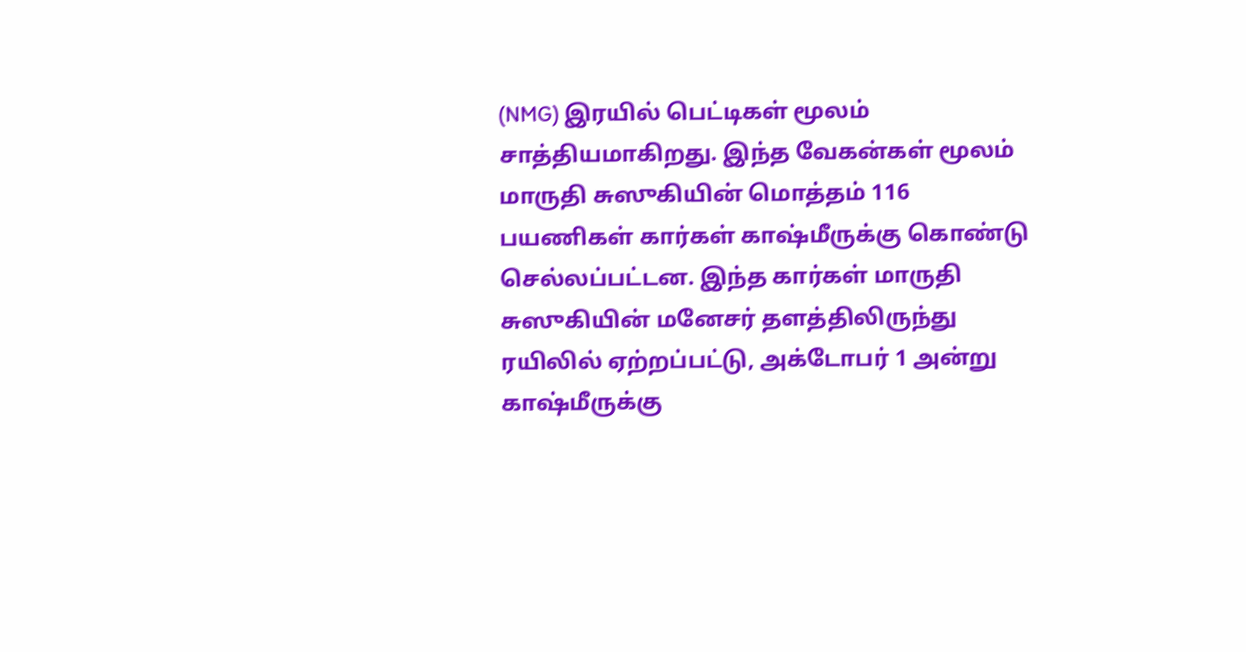(NMG) இரயில் பெட்டிகள் மூலம் சாத்தியமாகிறது. இந்த வேகன்கள் மூலம் மாருதி சுஸுகியின் மொத்தம் 116 பயணிகள் கார்கள் காஷ்மீருக்கு கொண்டு செல்லப்பட்டன. இந்த கார்கள் மாருதி சுஸுகியின் மனேசர் தளத்திலிருந்து ரயிலில் ஏற்றப்பட்டு, அக்டோபர் 1 அன்று காஷ்மீருக்கு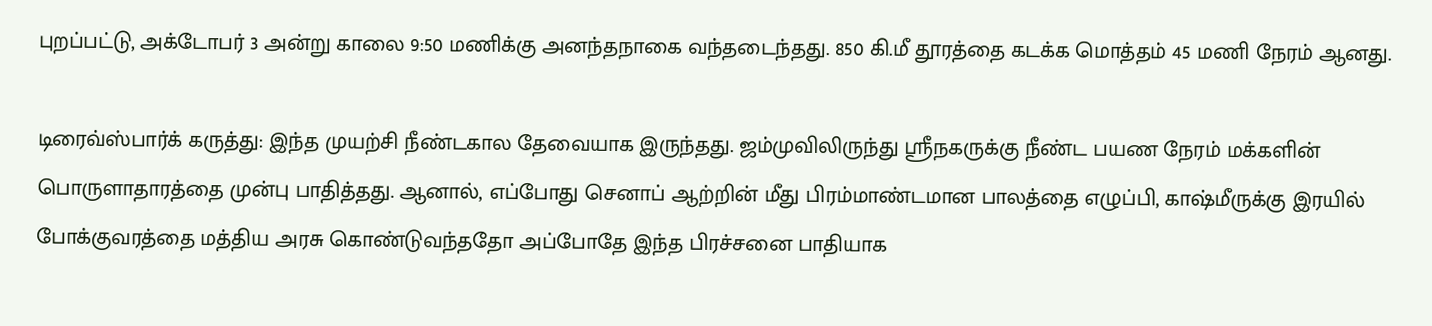புறப்பட்டு, அக்டோபர் 3 அன்று காலை 9:50 மணிக்கு அனந்தநாகை வந்தடைந்தது. 850 கி.மீ தூரத்தை கடக்க மொத்தம் 45 மணி நேரம் ஆனது.

டிரைவ்ஸ்பார்க் கருத்து: இந்த முயற்சி நீண்டகால தேவையாக இருந்தது. ஜம்முவிலிருந்து ஸ்ரீநகருக்கு நீண்ட பயண நேரம் மக்களின் பொருளாதாரத்தை முன்பு பாதித்தது. ஆனால், எப்போது செனாப் ஆற்றின் மீது பிரம்மாண்டமான பாலத்தை எழுப்பி, காஷ்மீருக்கு இரயில் போக்குவரத்தை மத்திய அரசு கொண்டுவந்ததோ அப்போதே இந்த பிரச்சனை பாதியாக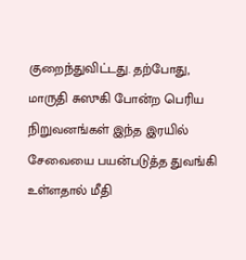குறைந்துவிட்டது. தற்போது, மாருதி சுஸுகி போன்ற பெரிய நிறுவனங்கள் இந்த இரயில் சேவையை பயன்படுத்த துவங்கி உள்ளதால் மீதி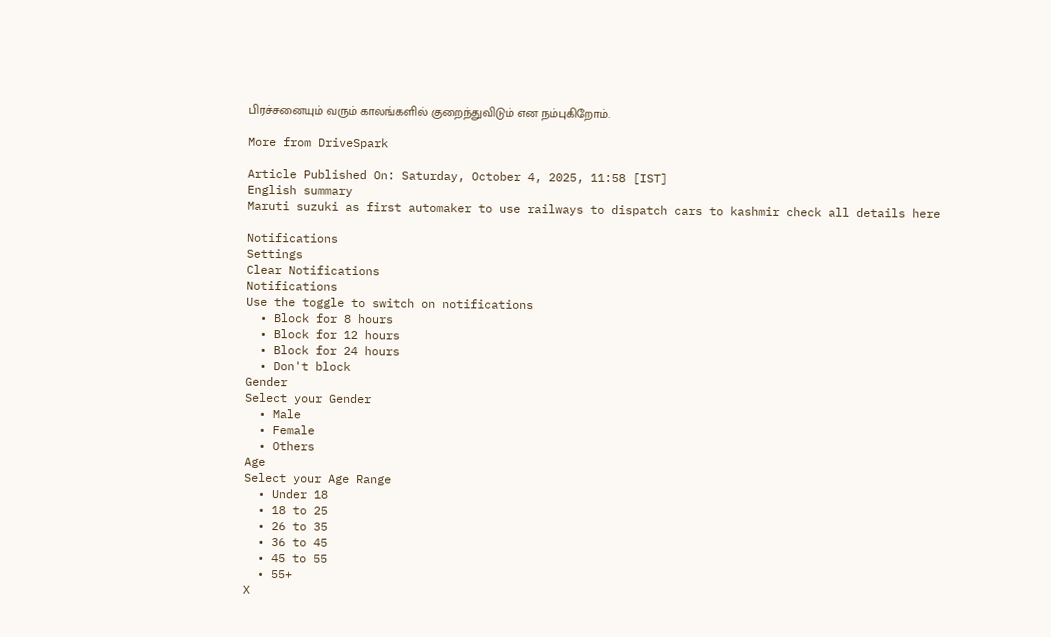பிரச்சனையும் வரும் காலங்களில் குறைந்துவிடும் என நம்புகிறோம்.

More from DriveSpark

Article Published On: Saturday, October 4, 2025, 11:58 [IST]
English summary
Maruti suzuki as first automaker to use railways to dispatch cars to kashmir check all details here

Notifications
Settings
Clear Notifications
Notifications
Use the toggle to switch on notifications
  • Block for 8 hours
  • Block for 12 hours
  • Block for 24 hours
  • Don't block
Gender
Select your Gender
  • Male
  • Female
  • Others
Age
Select your Age Range
  • Under 18
  • 18 to 25
  • 26 to 35
  • 36 to 45
  • 45 to 55
  • 55+
X